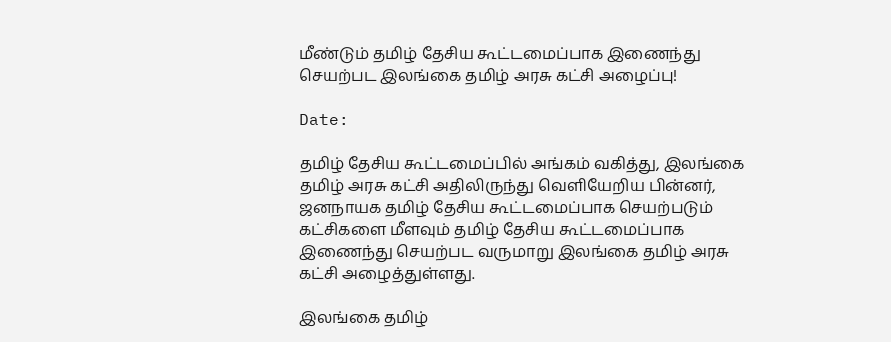மீண்டும் தமிழ் தேசிய கூட்டமைப்பாக இணைந்து செயற்பட இலங்கை தமிழ் அரசு கட்சி அழைப்பு!

Date:

தமிழ் தேசிய கூட்டமைப்பில் அங்கம் வகித்து, இலங்கை தமிழ் அரசு கட்சி அதிலிருந்து வெளியேறிய பின்னர், ஜனநாயக தமிழ் தேசிய கூட்டமைப்பாக செயற்படும் கட்சிகளை மீளவும் தமிழ் தேசிய கூட்டமைப்பாக இணைந்து செயற்பட வருமாறு இலங்கை தமிழ் அரசு கட்சி அழைத்துள்ளது.

இலங்கை தமிழ்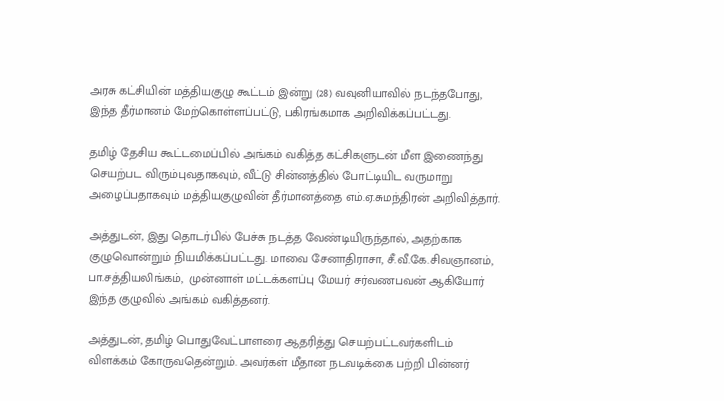அரசு கட்சியின் மத்தியகுழு கூட்டம் இன்று (28) வவுனியாவில் நடந்தபோது, இந்த தீர்மானம் மேற்கொள்ளப்பட்டு, பகிரங்கமாக அறிவிக்கப்பட்டது.

தமிழ் தேசிய கூட்டமைப்பில் அங்கம் வகித்த கட்சிகளுடன் மீள இணைந்து செயற்பட விரும்புவதாகவும், வீட்டு சின்னத்தில் போட்டியிட வருமாறு அழைப்பதாகவும் மத்தியகுழுவின் தீர்மானத்தை எம்.ஏ.சுமந்திரன் அறிவித்தார்.

அத்துடன், இது தொடர்பில் பேச்சு நடத்த வேண்டியிருந்தால், அதற்காக குழுவொன்றும் நியமிக்கப்பட்டது. மாவை சேனாதிராசா, சீ.வீ.கே.சிவஞானம், பா.சத்தியலிங்கம்,  முன்னாள் மட்டக்களப்பு மேயர் சர்வணபவன் ஆகியோர் இந்த குழுவில் அங்கம் வகித்தனர்.

அத்துடன், தமிழ் பொதுவேட்பாளரை ஆதரித்து செயற்பட்டவர்களிடம் விளக்கம் கோருவதென்றும். அவர்கள் மீதான நடவடிக்கை பற்றி பின்னர்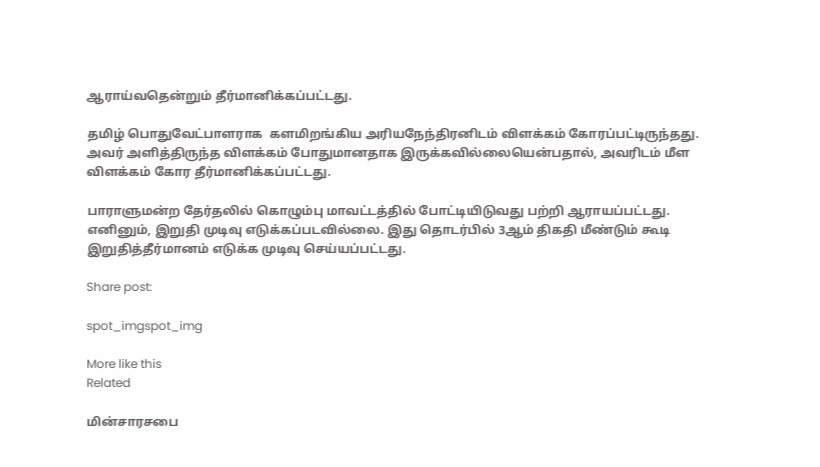ஆராய்வதென்றும் தீர்மானிக்கப்பட்டது.

தமிழ் பொதுவேட்பாளராக  களமிறங்கிய அரியநேந்திரனிடம் விளக்கம் கோரப்பட்டிருந்தது. அவர் அளித்திருந்த விளக்கம் போதுமானதாக இருக்கவில்லையென்பதால், அவரிடம் மீள விளக்கம் கோர தீர்மானிக்கப்பட்டது.

பாராளுமன்ற தேர்தலில் கொழும்பு மாவட்டத்தில் போட்டியிடுவது பற்றி ஆராயப்பட்டது. எனினும், இறுதி முடிவு எடுக்கப்படவில்லை. இது தொடர்பில் 3ஆம் திகதி மீண்டும் கூடி இறுதித்தீர்மானம் எடுக்க முடிவு செய்யப்பட்டது.

Share post:

spot_imgspot_img

More like this
Related

மின்சாரசபை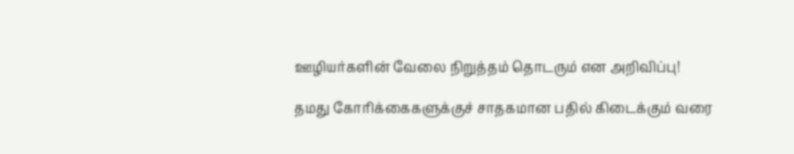ஊழியர்களின் வேலை நிறுத்தம் தொடரும் என அறிவிப்பு!

தமது கோரிக்கைகளுக்குச் சாதகமான பதில் கிடைக்கும் வரை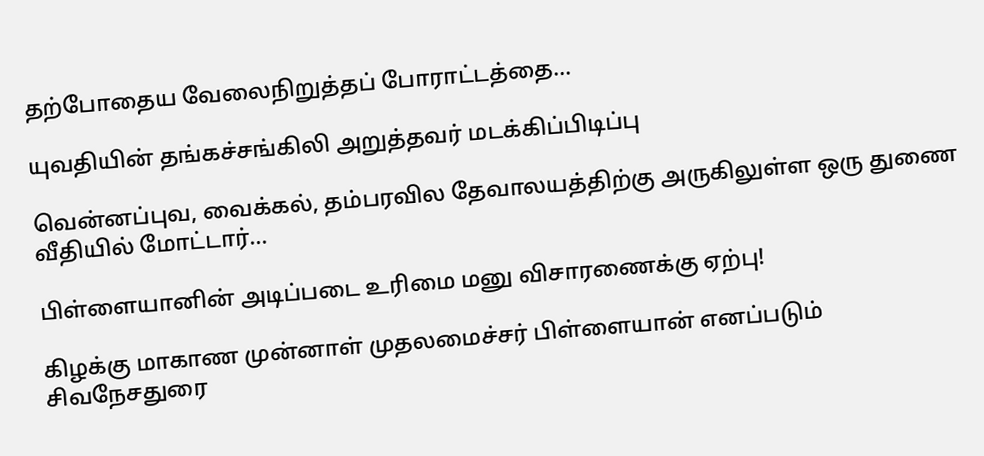தற்போதைய வேலைநிறுத்தப் போராட்டத்தை...

யுவதியின் தங்கச்சங்கிலி அறுத்தவர் மடக்கிப்பிடிப்பு

வென்னப்புவ, வைக்கல், தம்பரவில தேவாலயத்திற்கு அருகிலுள்ள ஒரு துணை வீதியில் மோட்டார்...

பிள்ளையானின் அடிப்படை உரிமை மனு விசாரணைக்கு ஏற்பு!

கிழக்கு மாகாண முன்னாள் முதலமைச்சர் பிள்ளையான் எனப்படும் சிவநேசதுரை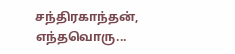சந்திரகாந்தன், எந்தவொரு...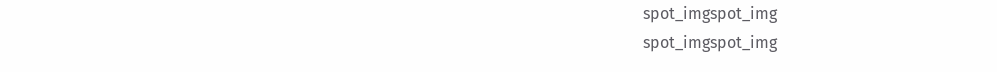spot_imgspot_img
spot_imgspot_img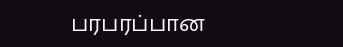பரபரப்பான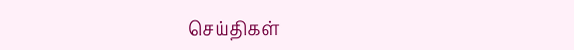செய்திகள்